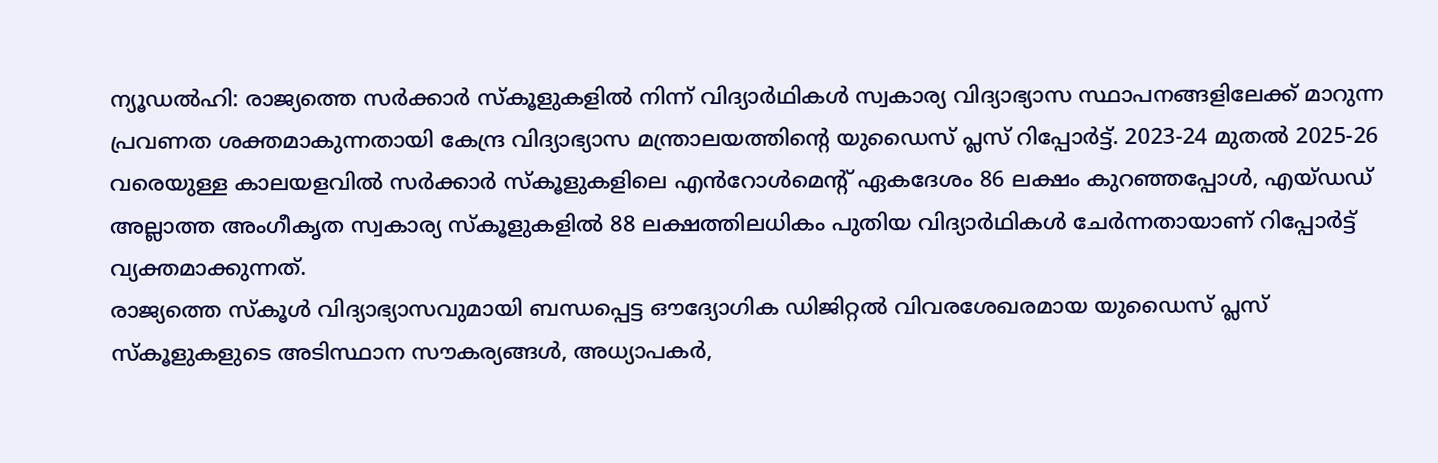ന്യൂഡൽഹി: രാജ്യത്തെ സർക്കാർ സ്കൂളുകളിൽ നിന്ന് വിദ്യാർഥികൾ സ്വകാര്യ വിദ്യാഭ്യാസ സ്ഥാപനങ്ങളിലേക്ക് മാറുന്ന പ്രവണത ശക്തമാകുന്നതായി കേന്ദ്ര വിദ്യാഭ്യാസ മന്ത്രാലയത്തിന്റെ യുഡൈസ് പ്ലസ് റിപ്പോർട്ട്. 2023-24 മുതൽ 2025-26 വരെയുള്ള കാലയളവിൽ സർക്കാർ സ്കൂളുകളിലെ എൻറോൾമെന്റ് ഏകദേശം 86 ലക്ഷം കുറഞ്ഞപ്പോൾ, എയ്ഡഡ് അല്ലാത്ത അംഗീകൃത സ്വകാര്യ സ്കൂളുകളിൽ 88 ലക്ഷത്തിലധികം പുതിയ വിദ്യാർഥികൾ ചേർന്നതായാണ് റിപ്പോർട്ട് വ്യക്തമാക്കുന്നത്.
രാജ്യത്തെ സ്കൂൾ വിദ്യാഭ്യാസവുമായി ബന്ധപ്പെട്ട ഔദ്യോഗിക ഡിജിറ്റൽ വിവരശേഖരമായ യുഡൈസ് പ്ലസ് സ്കൂളുകളുടെ അടിസ്ഥാന സൗകര്യങ്ങൾ, അധ്യാപകർ,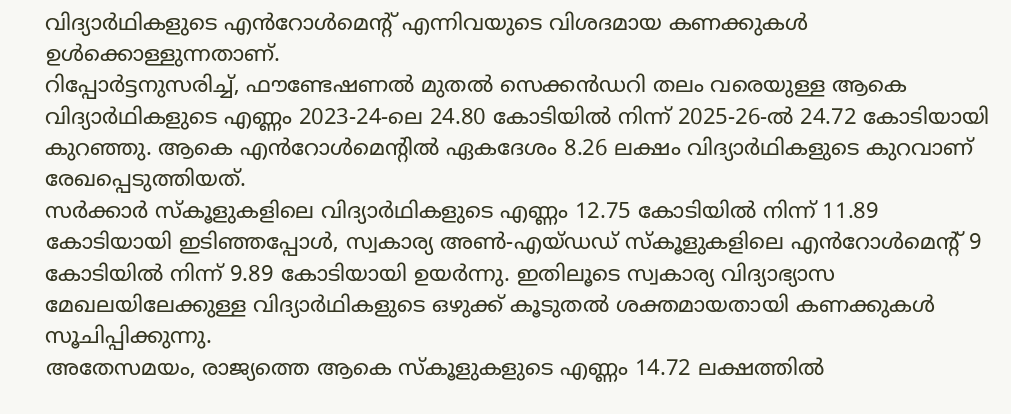വിദ്യാർഥികളുടെ എൻറോൾമെന്റ് എന്നിവയുടെ വിശദമായ കണക്കുകൾ ഉൾക്കൊള്ളുന്നതാണ്.
റിപ്പോർട്ടനുസരിച്ച്, ഫൗണ്ടേഷണൽ മുതൽ സെക്കൻഡറി തലം വരെയുള്ള ആകെ വിദ്യാർഥികളുടെ എണ്ണം 2023-24-ലെ 24.80 കോടിയിൽ നിന്ന് 2025-26-ൽ 24.72 കോടിയായി കുറഞ്ഞു. ആകെ എൻറോൾമെന്റിൽ ഏകദേശം 8.26 ലക്ഷം വിദ്യാർഥികളുടെ കുറവാണ് രേഖപ്പെടുത്തിയത്.
സർക്കാർ സ്കൂളുകളിലെ വിദ്യാർഥികളുടെ എണ്ണം 12.75 കോടിയിൽ നിന്ന് 11.89 കോടിയായി ഇടിഞ്ഞപ്പോൾ, സ്വകാര്യ അൺ-എയ്ഡഡ് സ്കൂളുകളിലെ എൻറോൾമെന്റ് 9 കോടിയിൽ നിന്ന് 9.89 കോടിയായി ഉയർന്നു. ഇതിലൂടെ സ്വകാര്യ വിദ്യാഭ്യാസ മേഖലയിലേക്കുള്ള വിദ്യാർഥികളുടെ ഒഴുക്ക് കൂടുതൽ ശക്തമായതായി കണക്കുകൾ സൂചിപ്പിക്കുന്നു.
അതേസമയം, രാജ്യത്തെ ആകെ സ്കൂളുകളുടെ എണ്ണം 14.72 ലക്ഷത്തിൽ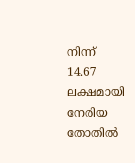നിന്ന് 14.67 ലക്ഷമായി നേരിയ തോതിൽ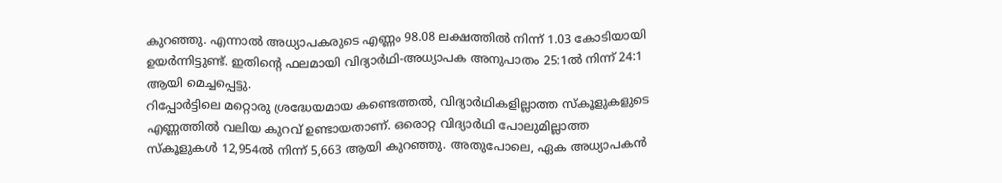കുറഞ്ഞു. എന്നാൽ അധ്യാപകരുടെ എണ്ണം 98.08 ലക്ഷത്തിൽ നിന്ന് 1.03 കോടിയായി ഉയർന്നിട്ടുണ്ട്. ഇതിന്റെ ഫലമായി വിദ്യാർഥി-അധ്യാപക അനുപാതം 25:1ൽ നിന്ന് 24:1 ആയി മെച്ചപ്പെട്ടു.
റിപ്പോർട്ടിലെ മറ്റൊരു ശ്രദ്ധേയമായ കണ്ടെത്തൽ, വിദ്യാർഥികളില്ലാത്ത സ്കൂളുകളുടെ എണ്ണത്തിൽ വലിയ കുറവ് ഉണ്ടായതാണ്. ഒരൊറ്റ വിദ്യാർഥി പോലുമില്ലാത്ത സ്കൂളുകൾ 12,954ൽ നിന്ന് 5,663 ആയി കുറഞ്ഞു. അതുപോലെ, ഏക അധ്യാപകൻ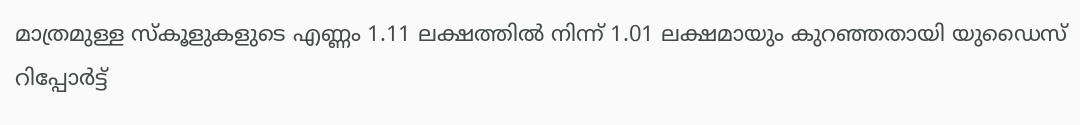മാത്രമുള്ള സ്കൂളുകളുടെ എണ്ണം 1.11 ലക്ഷത്തിൽ നിന്ന് 1.01 ലക്ഷമായും കുറഞ്ഞതായി യുഡൈസ് റിപ്പോർട്ട്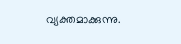വ്യക്തമാക്കുന്നു.